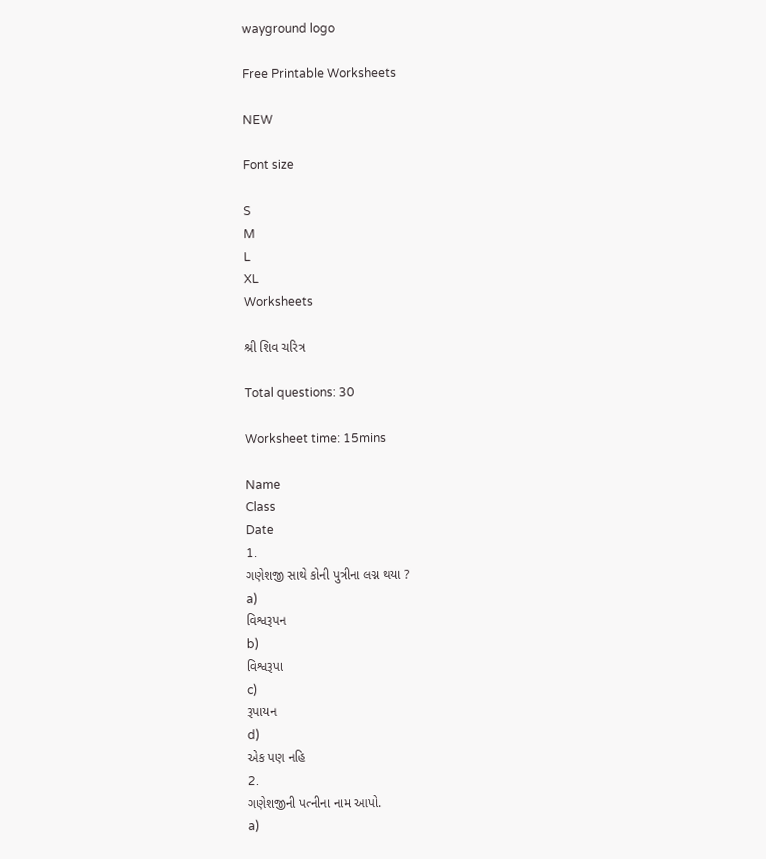wayground logo

Free Printable Worksheets

NEW

Font size

S
M
L
XL
Worksheets

શ્રી શિવ ચરિત્ર

Total questions: 30

Worksheet time: 15mins

Name
Class
Date
1.
ગણેશજી સાથે કોની પુત્રીના લગ્ન થયા ?
a)
વિશ્વરૂપન
b)
વિશ્વરૂપા
c)
રૂપાયન
d)
એક પણ નહિ
2.
ગણેશજીની પત્નીના નામ આપો.
a)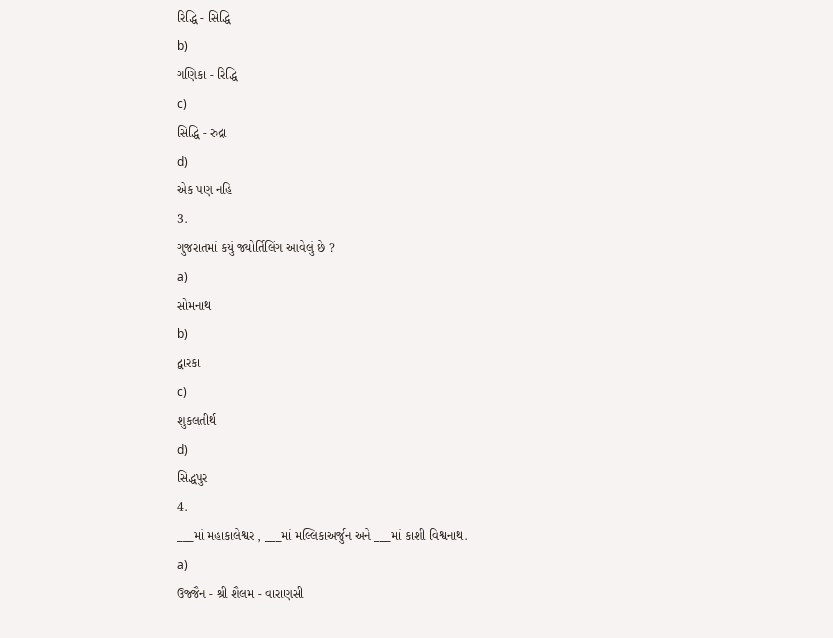રિદ્ધિ - સિદ્ધિ
b)
ગણિકા - રિદ્ધિ
c)
સિદ્ધિ - રુદ્રા
d)
એક પણ નહિ
3.
ગુજરાતમાં કયું જ્યોર્તિલિંગ આવેલું છે ?
a)
સોમનાથ
b)
દ્વારકા
c)
શુકલતીર્થ
d)
સિદ્ધપુર
4.
___માં મહાકાલેશ્વર , ___માં મલ્લિકાઅર્જુન અને ___માં કાશી વિશ્વનાથ.
a)
ઉજ્જૈન - શ્રી શૈલમ - વારાણસી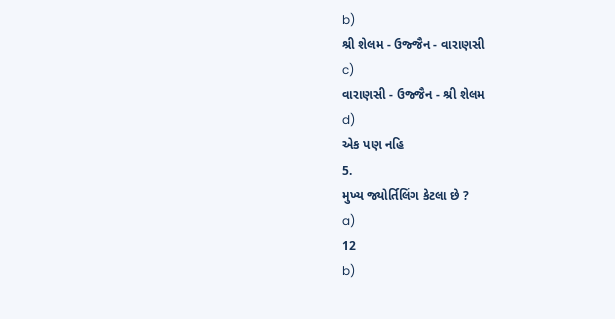b)
શ્રી શેલમ - ઉજ્જૈન - વારાણસી
c)
વારાણસી - ઉજ્જૈન - શ્રી શેલમ
d)
એક પણ નહિ
5.
મુખ્ય જ્યોર્તિલિંગ કેટલા છે ?
a)
12
b)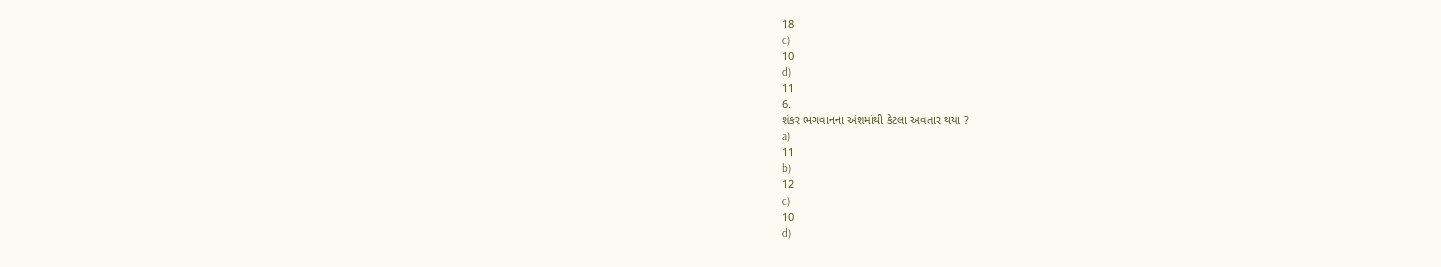18
c)
10
d)
11
6.
શંકર ભગવાનના અંશમાંથી કેટલા અવતાર થયા ?
a)
11
b)
12
c)
10
d)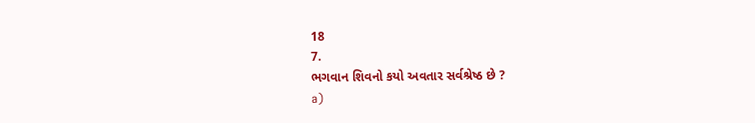18
7.
ભગવાન શિવનો કયો અવતાર સર્વશ્રેષ્ઠ છે ?
a)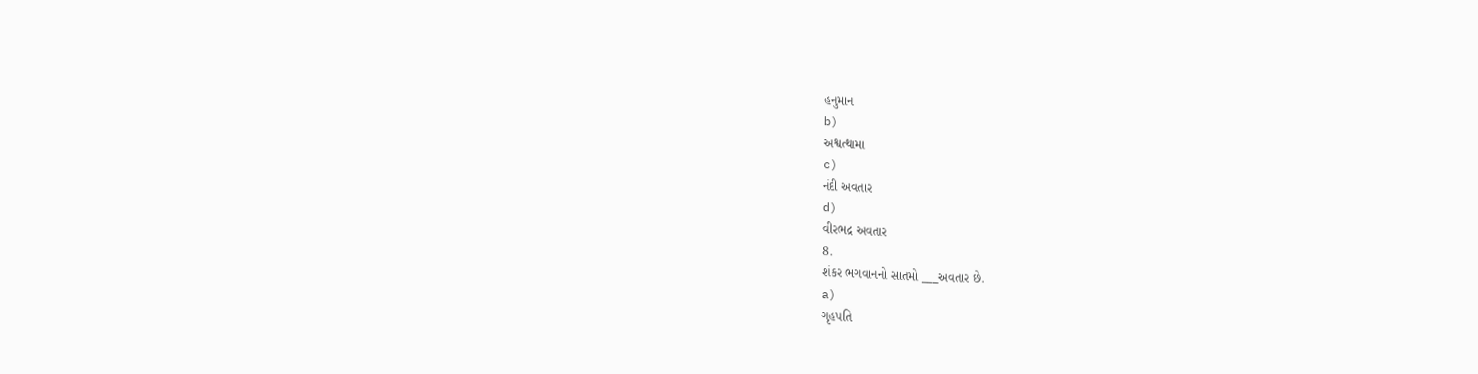હનુમાન
b)
અશ્વત્થામા
c)
નંદી અવતાર
d)
વીરભદ્ર અવતાર
8.
શંકર ભગવાનનો સાતમો ___અવતાર છે.
a)
ગૃહપતિ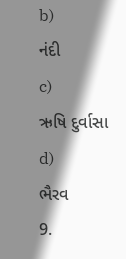b)
નંદી
c)
ઋષિ દુર્વાસા
d)
ભૈરવ
9.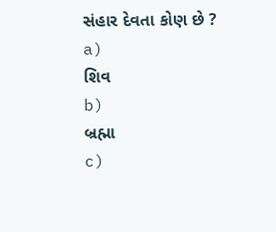સંહાર દેવતા કોણ છે ?
a)
શિવ
b)
બ્રહ્મા
c)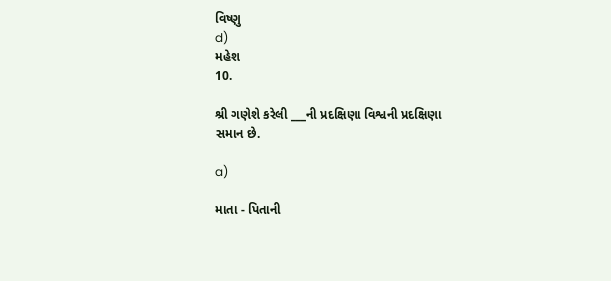વિષ્ણુ
d)
મહેશ
10.

શ્રી ગણેશે કરેલી ___ની પ્રદક્ષિણા વિશ્વની પ્રદક્ષિણા સમાન છે.

a)

માતા - પિતાની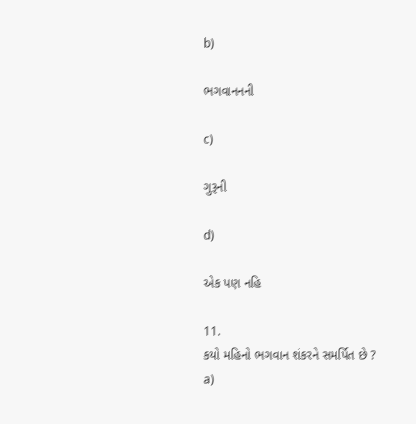b)

ભગવાનનની

c)

ગુરૂની

d)

એક પણ નહિ

11.
કયો મહિનો ભગવાન શંકરને સમર્પિત છે ?
a)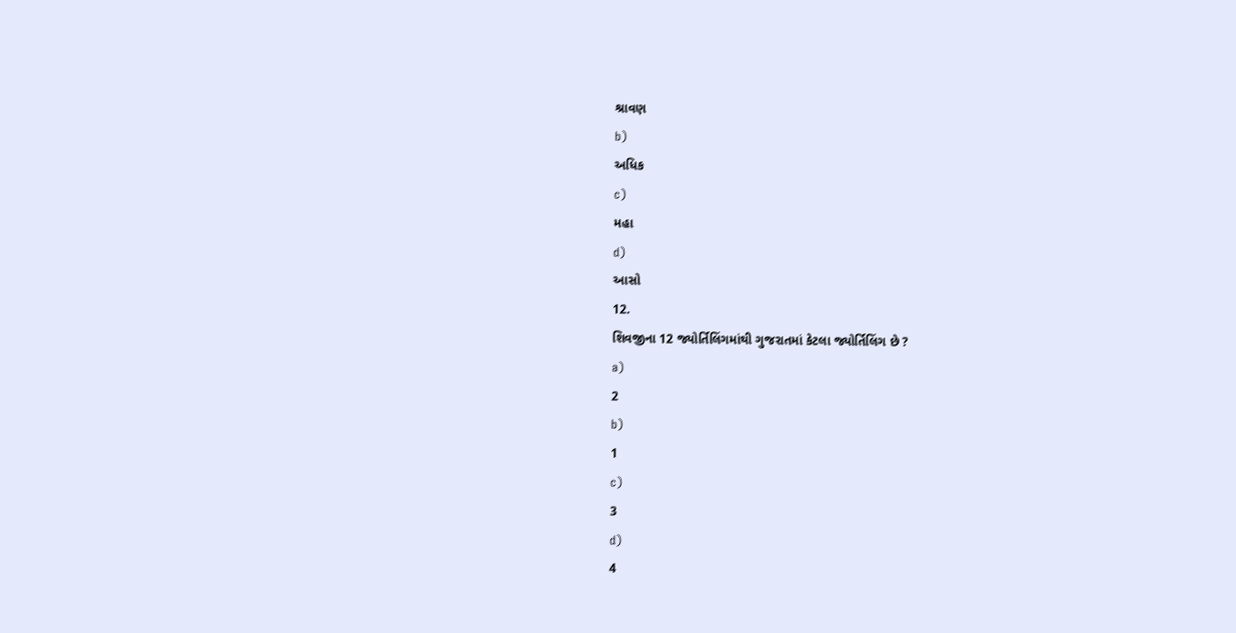શ્રાવણ
b)
અધિક
c)
મહા
d)
આસો
12.
શિવજીના 12 જ્યોર્તિલિંગમાંથી ગુજરાતમાં કેટલા જ્યોર્તિલિંગ છે ?
a)
2
b)
1
c)
3
d)
4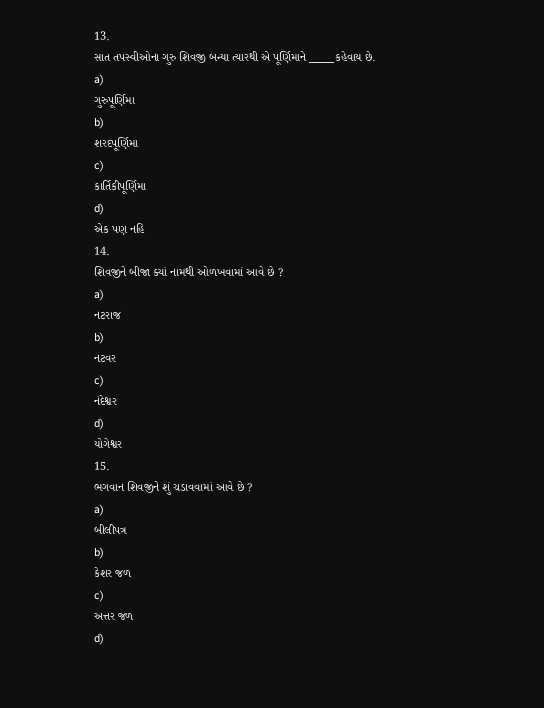13.
સાત તપસ્વીઓના ગુરુ શિવજી બન્યા ત્યારથી એ પૂર્ણિમાને _____કહેવાય છે.
a)
ગુરુપૂર્ણિમા
b)
શરદપૂર્ણિમા
c)
કાર્તિકીપૂર્ણિમા
d)
એક પણ નહિ
14.
શિવજીને બીજા ક્યાં નામથી ઓળખવામાં આવે છે ?
a)
નટરાજ
b)
નટવર
c)
નંદેશ્વર
d)
યોગેશ્વર
15.
ભગવાન શિવજીને શું ચડાવવામાં આવે છે ?
a)
બીલીપત્ર
b)
કેશર જળ
c)
અત્તર જળ
d)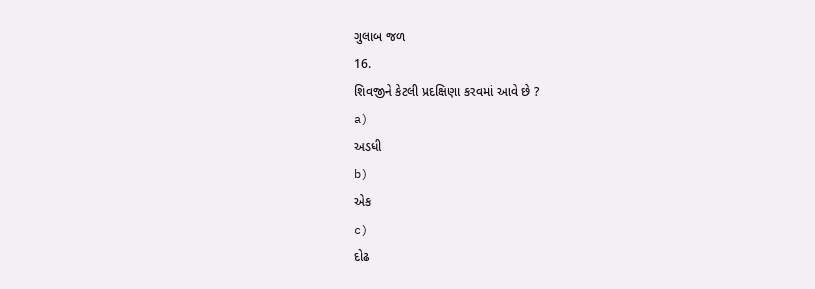ગુલાબ જળ
16.
શિવજીને કેટલી પ્રદક્ષિણા કરવમાં આવે છે ?
a)
અડધી
b)
એક
c)
દોઢ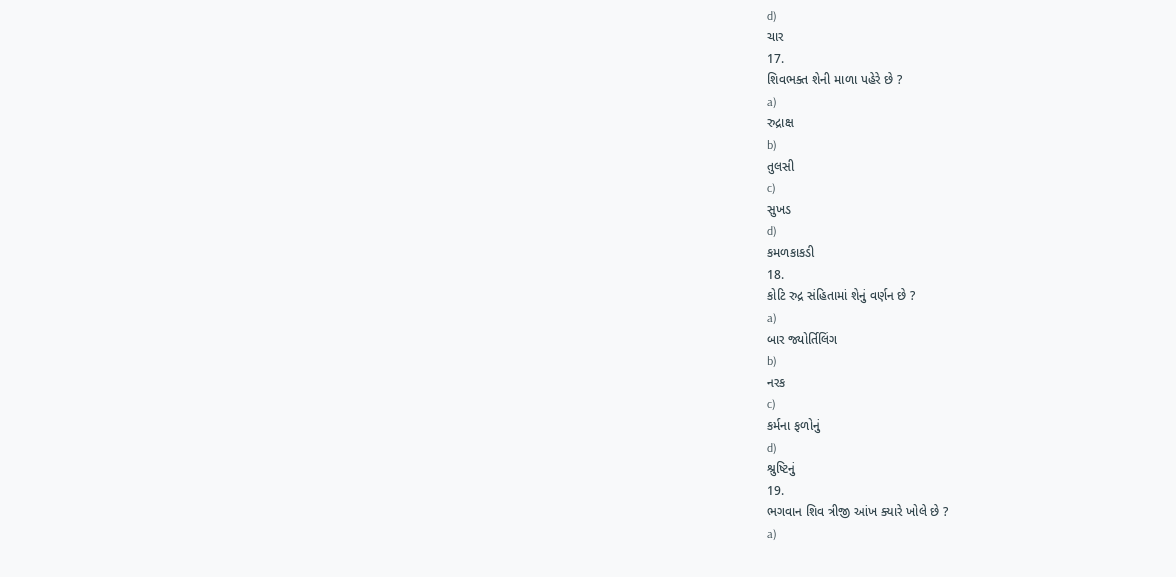d)
ચાર
17.
શિવભક્ત શેની માળા પહેરે છે ?
a)
રુદ્રાક્ષ
b)
તુલસી
c)
સુખડ
d)
કમળકાકડી
18.
કોટિ રુદ્ર સંહિતામાં શેનું વર્ણન છે ?
a)
બાર જ્યોર્તિલિંગ
b)
નરક
c)
કર્મના ફળોનું
d)
શ્રુષ્ટિનું
19.
ભગવાન શિવ ત્રીજી આંખ ક્યારે ખોલે છે ?
a)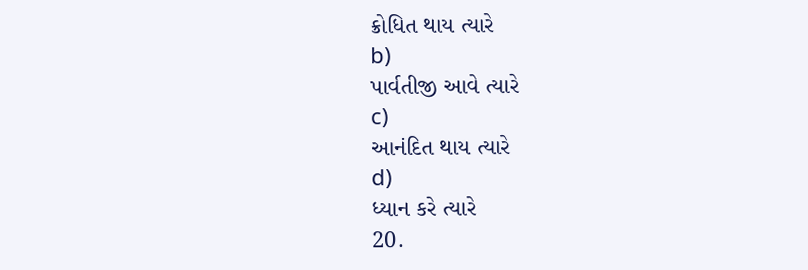ક્રોધિત થાય ત્યારે
b)
પાર્વતીજી આવે ત્યારે
c)
આનંદિત થાય ત્યારે
d)
ધ્યાન કરે ત્યારે
20.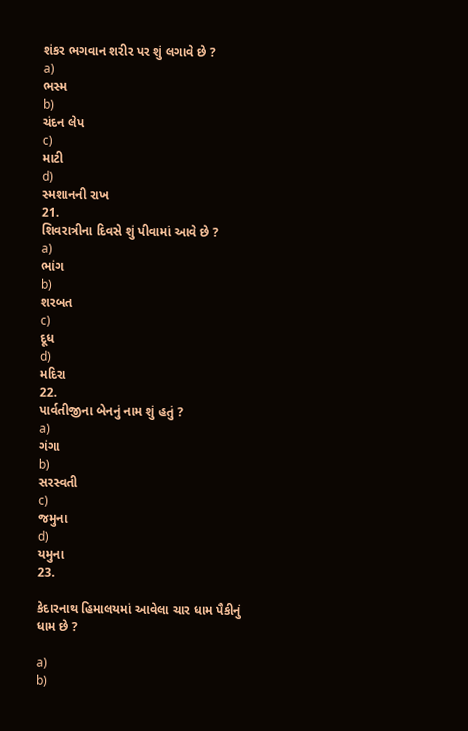શંકર ભગવાન શરીર પર શું લગાવે છે ?
a)
ભસ્મ
b)
ચંદન લેપ
c)
માટી
d)
સ્મશાનની રાખ
21.
શિવરાત્રીના દિવસે શું પીવામાં આવે છે ?
a)
ભાંગ
b)
શરબત
c)
દૂધ
d)
મદિરા
22.
પાર્વતીજીના બેનનું નામ શું હતું ?
a)
ગંગા
b)
સરસ્વતી
c)
જમુના
d)
યમુના
23.

કેદારનાથ હિમાલયમાં આવેલા ચાર ધામ પૈકીનું ધામ છે ?

a)
b)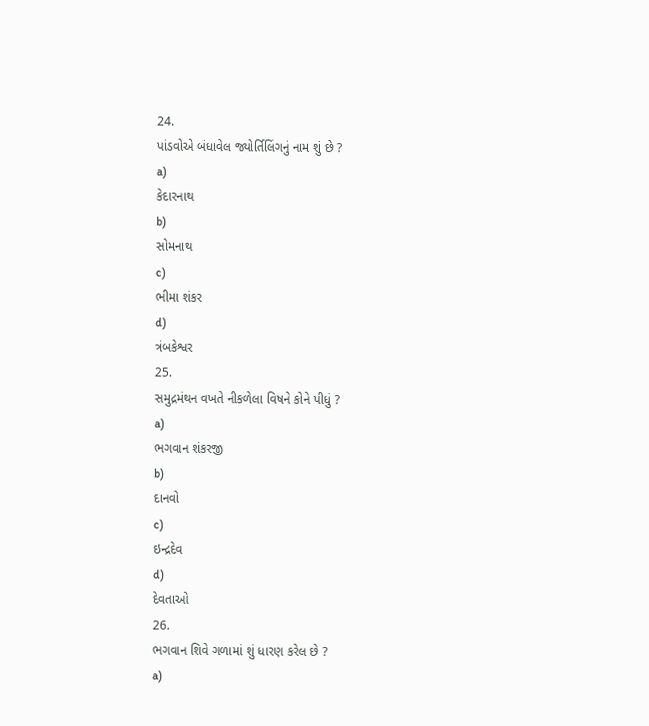24.
પાંડવોએ બંધાવેલ જ્યોર્તિલિંગનું નામ શું છે ?
a)
કેદારનાથ
b)
સોમનાથ
c)
ભીમા શંકર
d)
ત્રંબકેશ્વર
25.
સમુદ્રમંથન વખતે નીકળેલા વિષને કોને પીધું ?
a)
ભગવાન શંકરજી
b)
દાનવો
c)
ઇન્દ્રદેવ
d)
દેવતાઓ
26.
ભગવાન શિવે ગળામાં શું ધારણ કરેલ છે ?
a)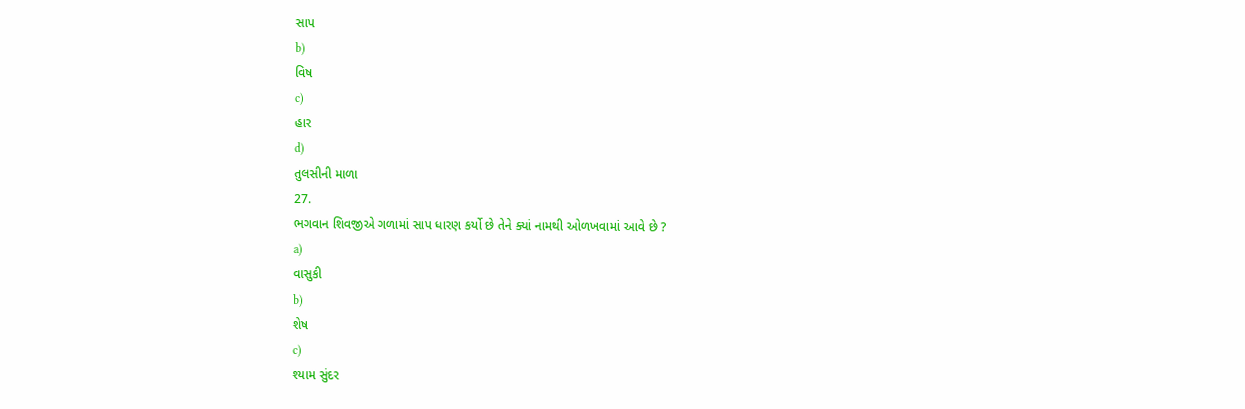સાપ
b)
વિષ
c)
હાર
d)
તુલસીની માળા
27.
ભગવાન શિવજીએ ગળામાં સાપ ધારણ કર્યો છે તેને ક્યાં નામથી ઓળખવામાં આવે છે ?
a)
વાસુકી
b)
શેષ
c)
શ્યામ સુંદર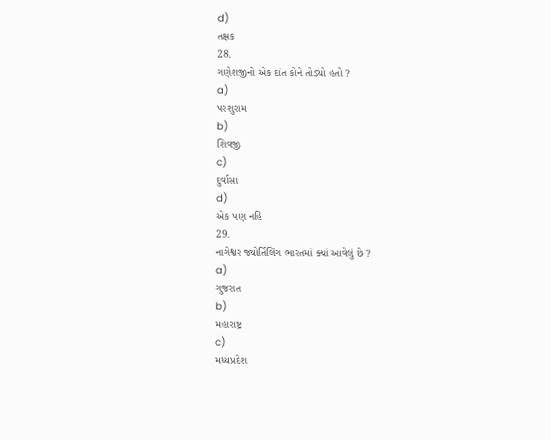d)
તક્ષક
28.
ગણેશજીનો એક દાંત કોને તોડ્યો હતો ?
a)
પરશુરામ
b)
શિવજી
c)
દુર્વાસા
d)
એક પણ નહિ
29.
નાગેશ્વર જ્યોર્તિલિંગ ભારતમાં ક્યાં આવેલું છે ?
a)
ગુજરાત
b)
મહારાષ્ટ્ર
c)
મધ્યપ્રદેશ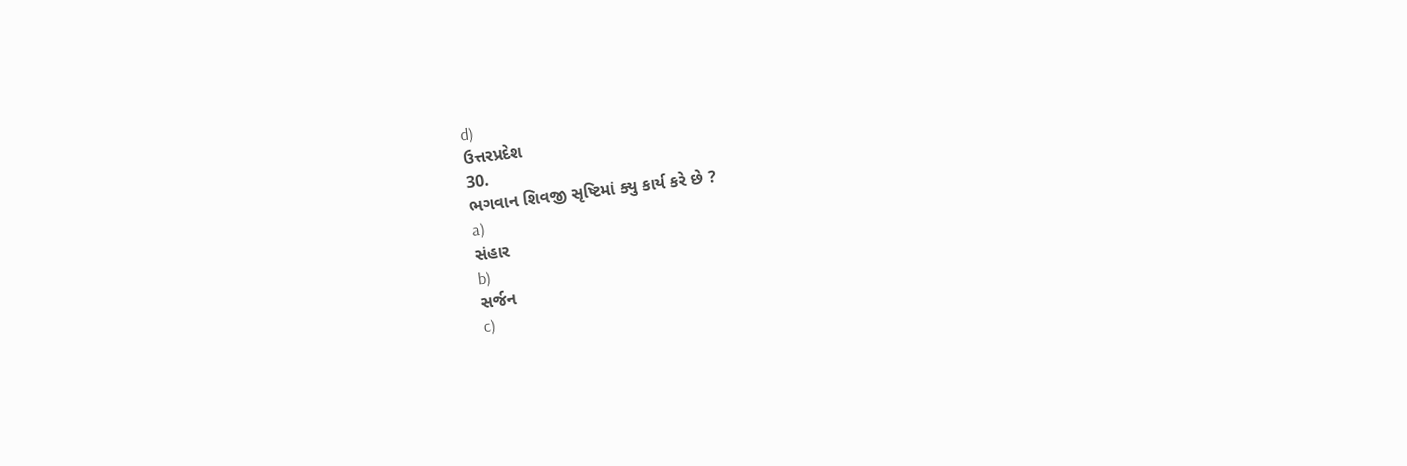d)
ઉત્તરપ્રદેશ
30.
ભગવાન શિવજી સૃષ્ટિમાં ક્યુ કાર્ય કરે છે ?
a)
સંહાર
b)
સર્જન
c)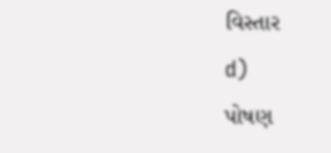વિસ્તાર
d)
પોષણ